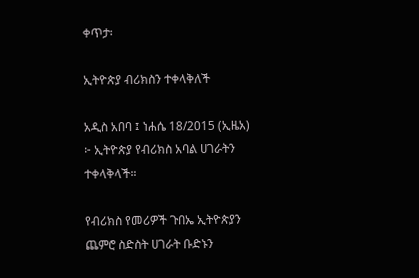ቀጥታ፡

ኢትዮጵያ ብሪክስን ተቀላቅለች

አዲስ አበባ ፤ ነሐሴ 18/2015 (ኢዜአ) ፦ ኢትዮጵያ የብሪክስ አባል ሀገራትን ተቀላቅላች።

የብሪክስ የመሪዎች ጉበኤ ኢትዮጵያን ጨምሮ ስድስት ሀገራት ቡድኑን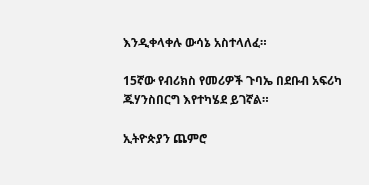እንዲቀላቀሉ ውሳኔ አስተላለፈ።

15ኛው የብሪክስ የመሪዎች ጉባኤ በደቡብ አፍሪካ ጁሃንስበርግ እየተካሄደ ይገኛል።

ኢትዮጵያን ጨምሮ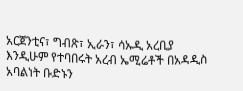አርጀንቲና፣ ግብጽ፣ ኢራን፣ ሳኡዲ አረቢያ እንዲሁም የተባበሩት አረብ ኤሚሬቶች በአዳዲስ አባልነት ቡድኑን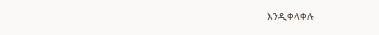እንዲቀላቀሉ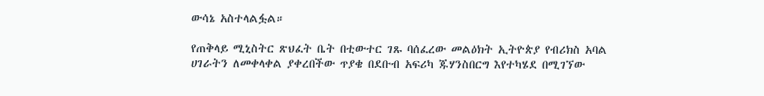ውሳኔ አስተላልፏል።

የጠቅላይ ሚኒስትር ጽህፈት ቤት በቲውተር ገጹ ባሰፈረው መልዕክት ኢትዮጵያ የብሪክስ አባል ሀገራትን ለመቀላቀል ያቀረበችው ጥያቄ በደቡብ አፍሪካ ጁሃንስበርግ እየተካሄደ በሚገኘው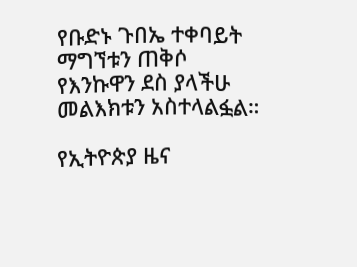የቡድኑ ጉበኤ ተቀባይት ማግኘቱን ጠቅሶ የእንኩዋን ደስ ያላችሁ መልእክቱን አስተላልፏል።

የኢትዮጵያ ዜና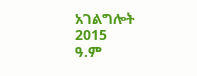አገልግሎት
2015
ዓ.ም